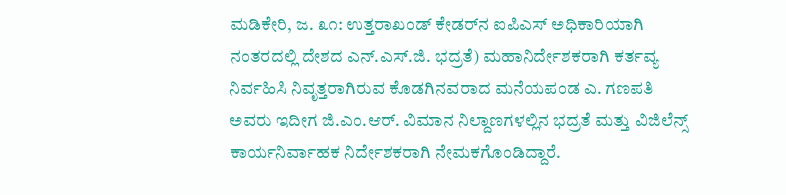ಮಡಿಕೇರಿ, ಜ. ೩೧: ಉತ್ತರಾಖಂಡ್ ಕೇಡರ್‌ನ ಐಪಿಎಸ್ ಅಧಿಕಾರಿಯಾಗಿ ನಂತರದಲ್ಲಿ ದೇಶದ ಎನ್.ಎಸ್.ಜಿ. ಭದ್ರತೆ) ಮಹಾನಿರ್ದೇಶಕರಾಗಿ ಕರ್ತವ್ಯ ನಿರ್ವಹಿಸಿ ನಿವೃತ್ತರಾಗಿರುವ ಕೊಡಗಿನವರಾದ ಮನೆಯಪಂಡ ಎ. ಗಣಪತಿ ಅವರು ಇದೀಗ ಜಿ.ಎಂ.ಆರ್. ವಿಮಾನ ನಿಲ್ದಾಣಗಳಲ್ಲಿನ ಭದ್ರತೆ ಮತ್ತು ವಿಜಿಲೆನ್ಸ್ ಕಾರ್ಯನಿರ್ವಾಹಕ ನಿರ್ದೇಶಕರಾಗಿ ನೇಮಕಗೊಂಡಿದ್ದಾರೆ.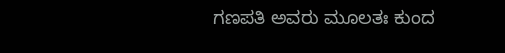ಗಣಪತಿ ಅವರು ಮೂಲತಃ ಕುಂದ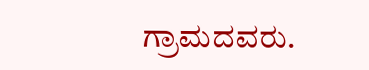ಗ್ರಾಮದವರು.